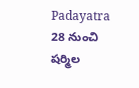Padayatra
28 నుంచి షర్మిల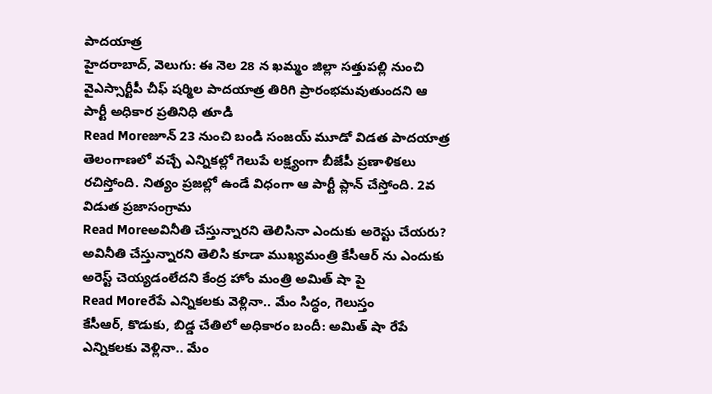పాదయాత్ర
హైదరాబాద్, వెలుగు: ఈ నెల 28 న ఖమ్మం జిల్లా సత్తుపల్లి నుంచి వైఎస్సార్టీపీ చీఫ్ షర్మిల పాదయాత్ర తిరిగి ప్రారంభమవుతుందని ఆ పార్టీ అధికార ప్రతినిధి తూడి
Read Moreజూన్ 23 నుంచి బండి సంజయ్ మూడో విడత పాదయాత్ర
తెలంగాణలో వచ్చే ఎన్నికల్లో గెలుపే లక్ష్యంగా బీజేపీ ప్రణాళికలు రచిస్తోంది. నిత్యం ప్రజల్లో ఉండే విధంగా ఆ పార్టీ ప్లాన్ చేస్తోంది. 2వ విడుత ప్రజాసంగ్రామ
Read Moreఅవినీతి చేస్తున్నారని తెలిసినా ఎందుకు అరెస్టు చేయరు?
అవినీతి చేస్తున్నారని తెలిసి కూడా ముఖ్యమంత్రి కేసీఆర్ ను ఎందుకు అరెస్ట్ చెయ్యడంలేదని కేంద్ర హోం మంత్రి అమిత్ షా పై
Read Moreరేపే ఎన్నికలకు వెళ్లినా.. మేం సిద్ధం, గెలుస్తం
కేసీఆర్, కొడుకు, బిడ్డ చేతిలో అధికారం బందీ: అమిత్ షా రేపే ఎన్నికలకు వెళ్లినా.. మేం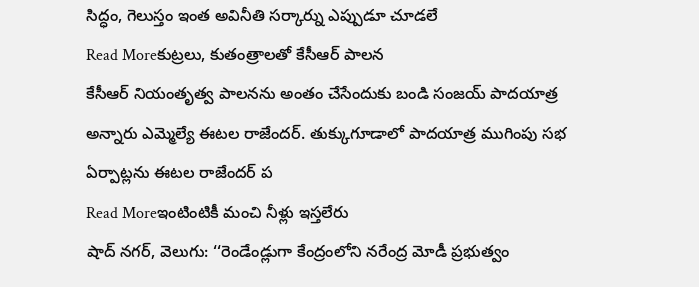సిద్ధం, గెలుస్తం ఇంత అవినీతి సర్కార్ను ఎప్పుడూ చూడలే
Read Moreకుట్రలు, కుతంత్రాలతో కేసీఆర్ పాలన
కేసీఆర్ నియంతృత్వ పాలనను అంతం చేసేందుకు బండి సంజయ్ పాదయాత్ర అన్నారు ఎమ్మెల్యే ఈటల రాజేందర్. తుక్కుగూడాలో పాదయాత్ర ముగింపు సభ ఏర్పాట్లను ఈటల రాజేందర్ ప
Read Moreఇంటింటికీ మంచి నీళ్లు ఇస్తలేరు
షాద్ నగర్, వెలుగు: ‘‘రెండేండ్లుగా కేంద్రంలోని నరేంద్ర మోడీ ప్రభుత్వం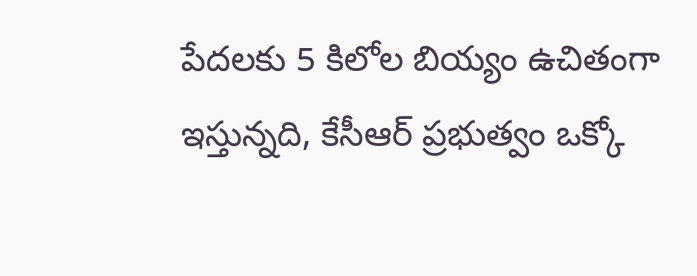పేదలకు 5 కిలోల బియ్యం ఉచితంగా ఇస్తున్నది, కేసీఆర్ ప్రభుత్వం ఒక్కో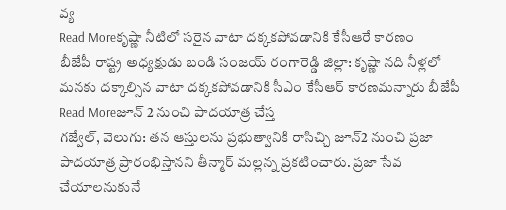వ్య
Read Moreకృష్ణా నీటిలో సరైన వాటా దక్కకపోవడానికి కేసీఆరే కారణం
బీజేపీ రాష్ట్ర అధ్యక్షుడు బండి సంజయ్ రంగారెడ్డి జిల్లా: కృష్ణా నది నీళ్లలో మనకు దక్కాల్సిన వాటా దక్కకపోవడానికి సీఎం కేసీఆర్ కారణమన్నారు బీజేపీ
Read Moreజూన్ 2 నుంచి పాదయాత్ర చేస్త
గజ్వేల్, వెలుగు: తన ఆస్తులను ప్రభుత్వానికి రాసిచ్చి జూన్2 నుంచి ప్రజా పాదయాత్ర ప్రారంభిస్తానని తీన్మార్ మల్లన్న ప్రకటించారు. ప్రజా సేవ చేయాలనుకునే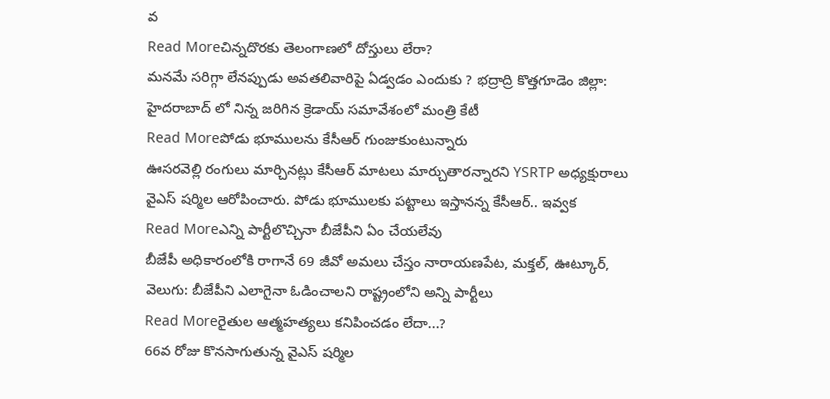వ
Read Moreచిన్నదొరకు తెలంగాణలో దోస్తులు లేరా?
మనమే సరిగ్గా లేనప్పుడు అవతలివారిపై ఏడ్వడం ఎందుకు ? భద్రాద్రి కొత్తగూడెం జిల్లా: హైదరాబాద్ లో నిన్న జరిగిన క్రెడాయ్ సమావేశంలో మంత్రి కేటీ
Read Moreపోడు భూములను కేసీఆర్ గుంజుకుంటున్నారు
ఊసరవెల్లి రంగులు మార్చినట్లు కేసీఆర్ మాటలు మార్చుతారన్నారని YSRTP అధ్యక్షురాలు వైఎస్ షర్మిల ఆరోపించారు. పోడు భూములకు పట్టాలు ఇస్తానన్న కేసీఆర్.. ఇవ్వక
Read Moreఎన్ని పార్టీలొచ్చినా బీజేపీని ఏం చేయలేవు
బీజేపీ అధికారంలోకి రాగానే 69 జీవో అమలు చేస్తం నారాయణపేట, మక్తల్, ఊట్కూర్, వెలుగు: బీజేపీని ఎలాగైనా ఓడించాలని రాష్ట్రంలోని అన్ని పార్టీలు
Read Moreరైతుల ఆత్మహత్యలు కనిపించడం లేదా...?
66వ రోజు కొనసాగుతున్న వైఎస్ షర్మిల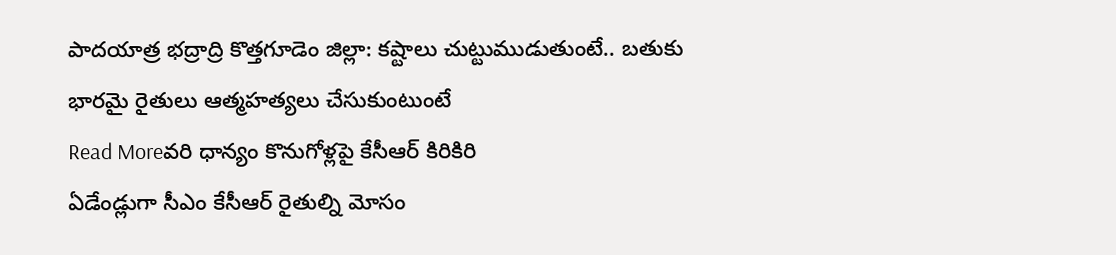పాదయాత్ర భద్రాద్రి కొత్తగూడెం జిల్లా: కష్టాలు చుట్టుముడుతుంటే.. బతుకు భారమై రైతులు ఆత్మహత్యలు చేసుకుంటుంటే
Read Moreవరి ధాన్యం కొనుగోళ్లపై కేసీఆర్ కిరికిరి
ఏడేండ్లుగా సీఎం కేసీఆర్ రైతుల్ని మోసం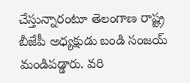చేస్తున్నారంటూ తెలంగాణ రాష్ట్ర బీజేపీ అధ్యక్షుడు బండి సంజయ్ మండిపడ్డారు. వరి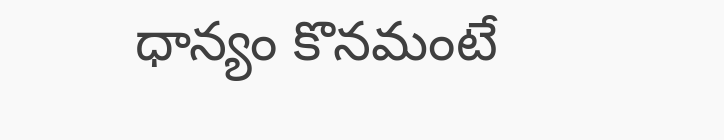ధాన్యం కొనమంటే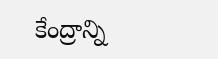కేంద్రాన్ని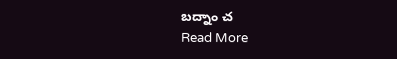బద్నాం చ
Read More